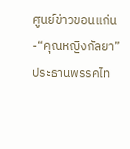ศูนย์ข่าวขอนแก่น-“คุณหญิงกัลยา”ประธานพรรคไท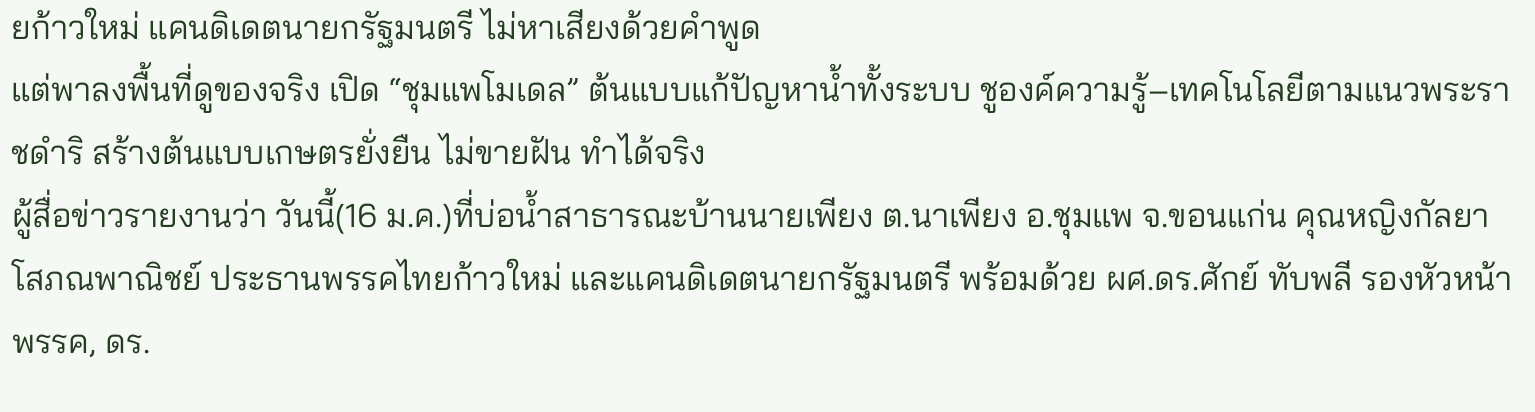ยก้าวใหม่ แคนดิเดตนายกรัฐมนตรี ไม่หาเสียงด้วยคำพูด
แต่พาลงพื้นที่ดูของจริง เปิด “ชุมแพโมเดล” ต้นแบบแก้ปัญหาน้ำทั้งระบบ ชูองค์ความรู้–เทคโนโลยีตามแนวพระราชดำริ สร้างต้นแบบเกษตรยั่งยืน ไม่ขายฝัน ทำได้จริง
ผู้สื่อข่าวรายงานว่า วันนี้(16 ม.ค.)ที่บ่อน้ำสาธารณะบ้านนายเพียง ต.นาเพียง อ.ชุมแพ จ.ขอนแก่น คุณหญิงกัลยา โสภณพาณิชย์ ประธานพรรคไทยก้าวใหม่ และแคนดิเดตนายกรัฐมนตรี พร้อมด้วย ผศ.ดร.ศักย์ ทับพลี รองหัวหน้าพรรค, ดร.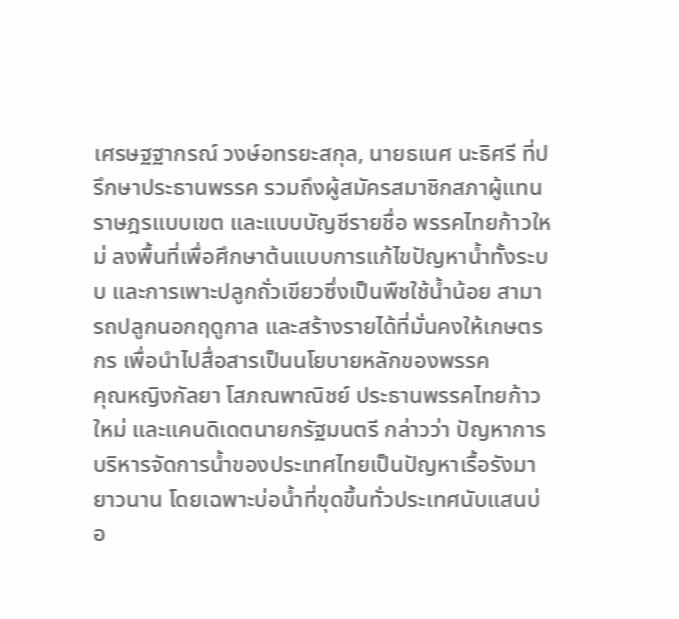เศรษฐฐากรณ์ วงษ์อทรยะสกุล, นายธเนศ นะธิศรี ที่ปรึกษาประธานพรรค รวมถึงผู้สมัครสมาชิกสภาผู้แทนราษฎรแบบเขต และแบบบัญชีรายชื่อ พรรคไทยก้าวใหม่ ลงพื้นที่เพื่อศึกษาต้นแบบการแก้ไขปัญหาน้ำทั้งระบบ และการเพาะปลูกถั่วเขียวซึ่งเป็นพืชใช้น้ำน้อย สามารถปลูกนอกฤดูกาล และสร้างรายได้ที่มั่นคงให้เกษตรกร เพื่อนำไปสื่อสารเป็นนโยบายหลักของพรรค
คุณหญิงกัลยา โสภณพาณิชย์ ประธานพรรคไทยก้าวใหม่ และแคนดิเดตนายกรัฐมนตรี กล่าวว่า ปัญหาการบริหารจัดการน้ำของประเทศไทยเป็นปัญหาเรื้อรังมายาวนาน โดยเฉพาะบ่อน้ำที่ขุดขึ้นทั่วประเทศนับแสนบ่อ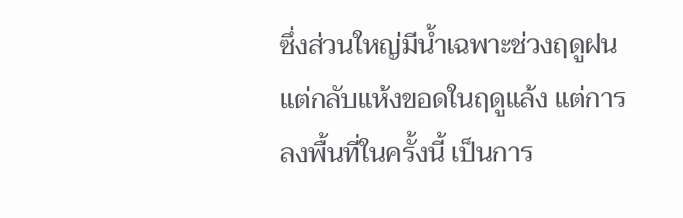ซึ่งส่วนใหญ่มีน้ำเฉพาะช่วงฤดูฝน แต่กลับแห้งขอดในฤดูแล้ง แต่การลงพื้นที่ในครั้งนี้ เป็นการ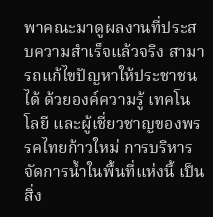พาคณะมาดูผลงานที่ประสบความสำเร็จแล้วจริง สามารถแก้ไขปัญหาให้ประชาชนได้ ด้วยองค์ความรู้ เทคโนโลยี และผู้เชี่ยวชาญของพรรคไทยก้าวใหม่ การบริหารจัดการน้ำในพื้นที่แห่งนี้ เป็นสิ่ง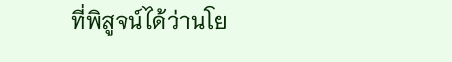ที่พิสูจน์ได้ว่านโย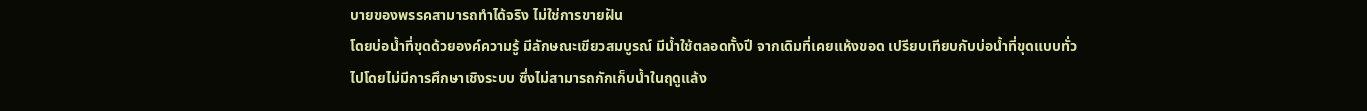บายของพรรคสามารถทำได้จริง ไม่ใช่การขายฝัน
โดยบ่อน้ำที่ขุดด้วยองค์ความรู้ มีลักษณะเขียวสมบูรณ์ มีน้ำใช้ตลอดทั้งปี จากเดิมที่เคยแห้งขอด เปรียบเทียบกับบ่อน้ำที่ขุดแบบทั่วไปโดยไม่มีการศึกษาเชิงระบบ ซึ่งไม่สามารถกักเก็บน้ำในฤดูแล้ง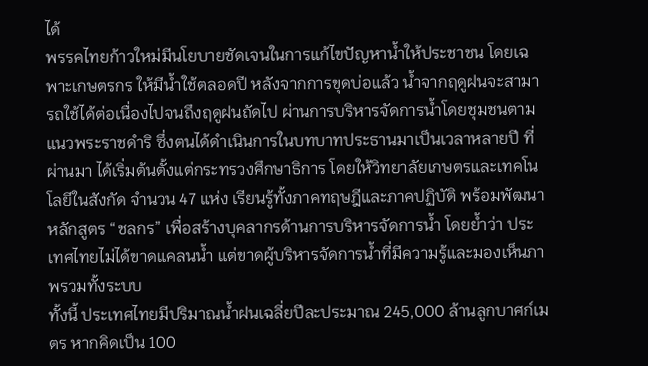ได้
พรรคไทยก้าวใหม่มีนโยบายชัดเจนในการแก้ไขปัญหาน้ำให้ประชาชน โดยเฉพาะเกษตรกร ให้มีน้ำใช้ตลอดปี หลังจากการขุดบ่อแล้ว น้ำจากฤดูฝนจะสามารถใช้ได้ต่อเนื่องไปจนถึงฤดูฝนถัดไป ผ่านการบริหารจัดการน้ำโดยชุมชนตามแนวพระราชดำริ ซึ่งตนได้ดำเนินการในบทบาทประธานมาเป็นเวลาหลายปี ที่ผ่านมา ได้เริ่มต้นตั้งแต่กระทรวงศึกษาธิการ โดยให้วิทยาลัยเกษตรและเทคโนโลยีในสังกัด จำนวน 47 แห่ง เรียนรู้ทั้งภาคทฤษฎีและภาคปฏิบัติ พร้อมพัฒนาหลักสูตร “ชลกร” เพื่อสร้างบุคลากรด้านการบริหารจัดการน้ำ โดยย้ำว่า ประเทศไทยไม่ได้ขาดแคลนน้ำ แต่ขาดผู้บริหารจัดการน้ำที่มีความรู้และมองเห็นภาพรวมทั้งระบบ
ทั้งนี้ ประเทศไทยมีปริมาณน้ำฝนเฉลี่ยปีละประมาณ 245,000 ล้านลูกบาศก์เมตร หากคิดเป็น 100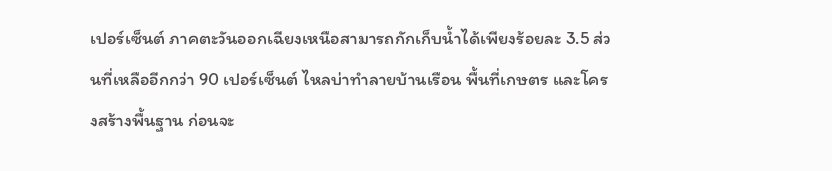เปอร์เซ็นต์ ภาคตะวันออกเฉียงเหนือสามารถกักเก็บน้ำได้เพียงร้อยละ 3.5 ส่วนที่เหลืออีกกว่า 90 เปอร์เซ็นต์ ไหลบ่าทำลายบ้านเรือน พื้นที่เกษตร และโครงสร้างพื้นฐาน ก่อนจะ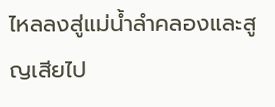ไหลลงสู่แม่น้ำลำคลองและสูญเสียไป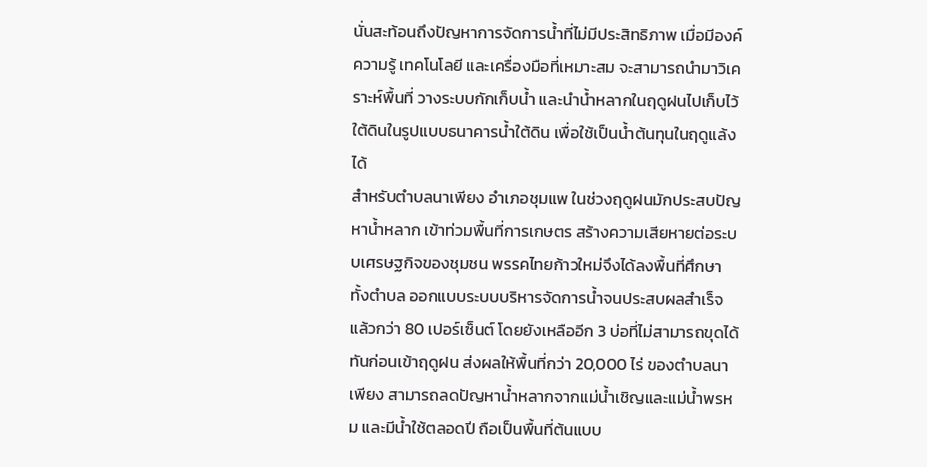นั่นสะท้อนถึงปัญหาการจัดการน้ำที่ไม่มีประสิทธิภาพ เมื่อมีองค์ความรู้ เทคโนโลยี และเครื่องมือที่เหมาะสม จะสามารถนำมาวิเคราะห์พื้นที่ วางระบบกักเก็บน้ำ และนำน้ำหลากในฤดูฝนไปเก็บไว้ใต้ดินในรูปแบบธนาคารน้ำใต้ดิน เพื่อใช้เป็นน้ำต้นทุนในฤดูแล้งได้
สำหรับตำบลนาเพียง อำเภอชุมแพ ในช่วงฤดูฝนมักประสบปัญหาน้ำหลาก เข้าท่วมพื้นที่การเกษตร สร้างความเสียหายต่อระบบเศรษฐกิจของชุมชน พรรคไทยก้าวใหม่จึงได้ลงพื้นที่ศึกษาทั้งตำบล ออกแบบระบบบริหารจัดการน้ำจนประสบผลสำเร็จแล้วกว่า 80 เปอร์เซ็นต์ โดยยังเหลืออีก 3 บ่อที่ไม่สามารถขุดได้ทันก่อนเข้าฤดูฝน ส่งผลให้พื้นที่กว่า 20,000 ไร่ ของตำบลนาเพียง สามารถลดปัญหาน้ำหลากจากแม่น้ำเชิญและแม่น้ำพรหม และมีน้ำใช้ตลอดปี ถือเป็นพื้นที่ต้นแบบ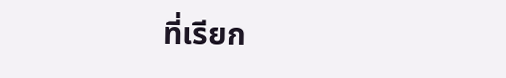ที่เรียก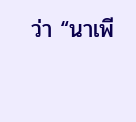ว่า “นาเพี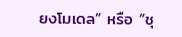ยงโมเดล” หรือ “ชุ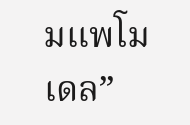มแพโมเดล”